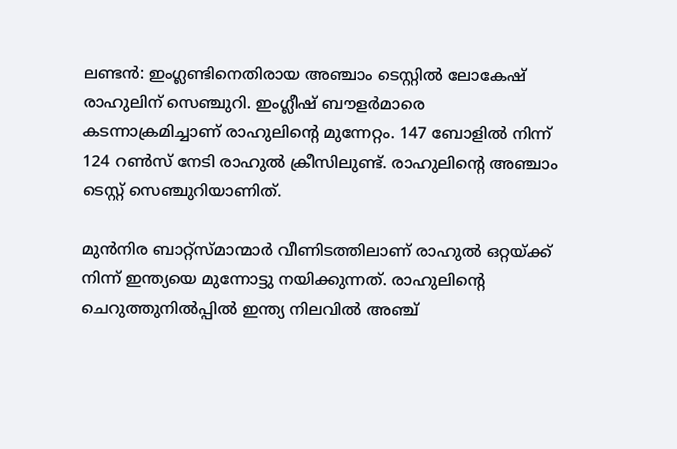ലണ്ടന്‍: ഇംഗ്ലണ്ടിനെതിരായ അഞ്ചാം ടെസ്റ്റില്‍ ലോകേഷ് രാഹുലിന് സെഞ്ചുറി. ഇംഗ്ലീഷ് ബൗളര്‍മാരെ കടന്നാക്രമിച്ചാണ് രാഹുലിന്റെ മുന്നേറ്റം. 147 ബോളില്‍ നിന്ന് 124 റണ്‍സ് നേടി രാഹുല്‍ ക്രീസിലുണ്ട്. രാഹുലിന്റെ അഞ്ചാം ടെസ്റ്റ് സെഞ്ചുറിയാണിത്.

മുന്‍നിര ബാറ്റ്സ്മാന്മാര്‍ വീണിടത്തിലാണ് രാഹുല്‍ ഒറ്റയ്ക്ക് നിന്ന് ഇന്ത്യയെ മുന്നോട്ടു നയിക്കുന്നത്. രാഹുലിന്റെ ചെറുത്തുനില്‍പ്പില്‍ ഇന്ത്യ നിലവില്‍ അഞ്ച്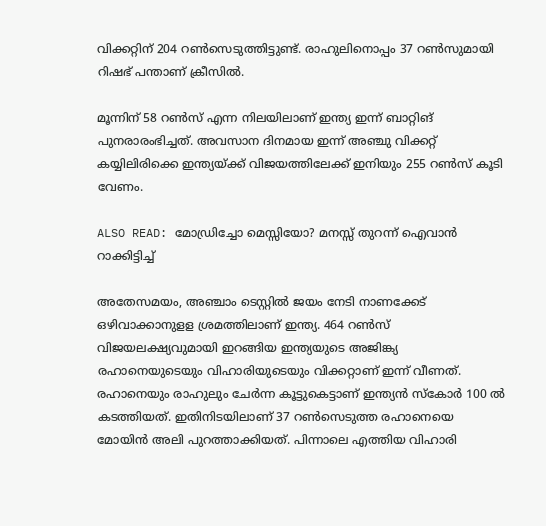വിക്കറ്റിന് 204 റണ്‍സെടുത്തിട്ടുണ്ട്. രാഹുലിനൊപ്പം 37 റണ്‍സുമായി റിഷഭ് പന്താണ് ക്രീസില്‍.

മൂന്നിന് 58 റണ്‍സ് എന്ന നിലയിലാണ് ഇന്ത്യ ഇന്ന് ബാറ്റിങ് പുനരാരംഭിച്ചത്. അവസാന ദിനമായ ഇന്ന് അഞ്ചു വിക്കറ്റ് കയ്യിലിരിക്കെ ഇന്ത്യയ്ക്ക് വിജയത്തിലേക്ക് ഇനിയും 255 റണ്‍സ് കൂടി വേണം.

ALSO READ: മോഡ്രിച്ചോ മെസ്സിയോ? മനസ്സ് തുറന്ന് ഐവാന്‍ റാക്കിട്ടിച്ച്

അതേസമയം, അഞ്ചാം ടെസ്റ്റില്‍ ജയം നേടി നാണക്കേട് ഒഴിവാക്കാനുളള ശ്രമത്തിലാണ് ഇന്ത്യ. 464 റണ്‍സ് വിജയലക്ഷ്യവുമായി ഇറങ്ങിയ ഇന്ത്യയുടെ അജിങ്ക്യ രഹാനെയുടെയും വിഹാരിയുടെയും വിക്കറ്റാണ് ഇന്ന് വീണത്. രഹാനെയും രാഹുലും ചേര്‍ന്ന കൂട്ടുകെട്ടാണ് ഇന്ത്യന്‍ സ്‌കോര്‍ 100 ല്‍ കടത്തിയത്. ഇതിനിടയിലാണ് 37 റണ്‍സെടുത്ത രഹാനെയെ മോയിന്‍ അലി പുറത്താക്കിയത്. പിന്നാലെ എത്തിയ വിഹാരി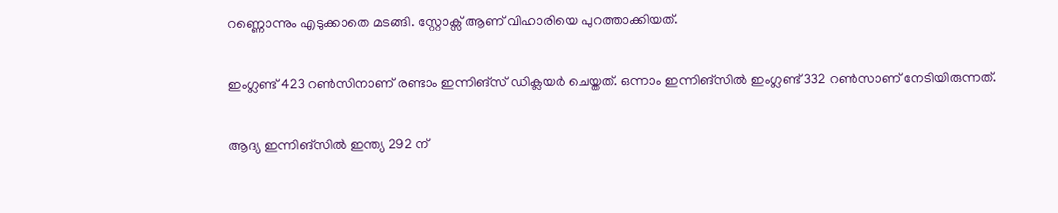റണ്ണൊന്നും എടുക്കാതെ മടങ്ങി. സ്റ്റോക്സ് ആണ് വിഹാരിയെ പുറത്താക്കിയത്.

ഇംഗ്ലണ്ട് 423 റണ്‍സിനാണ് രണ്ടാം ഇന്നിങ്‌സ് ഡിക്ലയര്‍ ചെയ്തത്. ഒന്നാം ഇന്നിങ്‌സില്‍ ഇംഗ്ലണ്ട് 332 റണ്‍സാണ് നേടിയിരുന്നത്.

ആദ്യ ഇന്നിങ്സില്‍ ഇന്ത്യ 292 ന്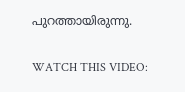പുറത്തായിരുന്നു.

WATCH THIS VIDEO: